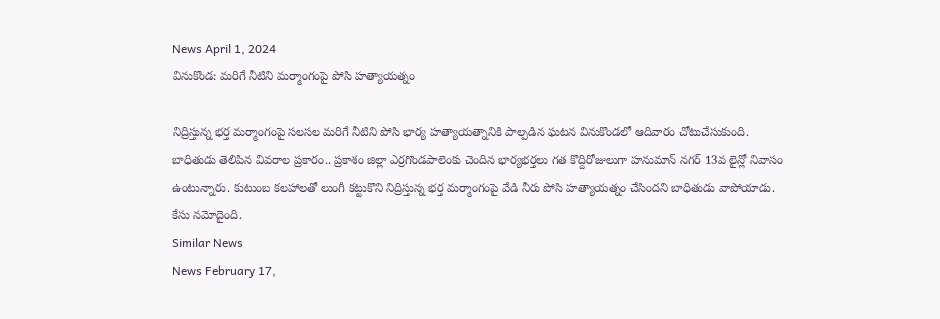News April 1, 2024
వినుకొండ: మరిగే నీటిని మర్మాంగంపై పోసి హత్యాయత్నం

నిద్రిస్తున్న భర్త మర్మాంగంపై సలసల మరిగే నీటిని పోసి భార్య హత్యాయత్నానికి పాల్పడిన ఘటన వినుకొండలో ఆదివారం చోటుచేసుకుంది. బాధితుడు తెలిపిన వివరాల ప్రకారం.. ప్రకాశం జిల్లా ఎర్రగొండపాలెంకు చెందిన భార్యభర్తలు గత కొద్దిరోజులుగా హనుమాన్ నగర్ 13వ లైన్లో నివాసం ఉంటున్నారు. కుటుంబ కలహాలతో లుంగీ కట్టుకొని నిద్రిస్తున్న భర్త మర్మాంగంపై వేడి నీరు పోసి హత్యాయత్నం చేసిందని బాధితుడు వాపోయాడు. కేసు నమోదైంది.
Similar News
News February 17,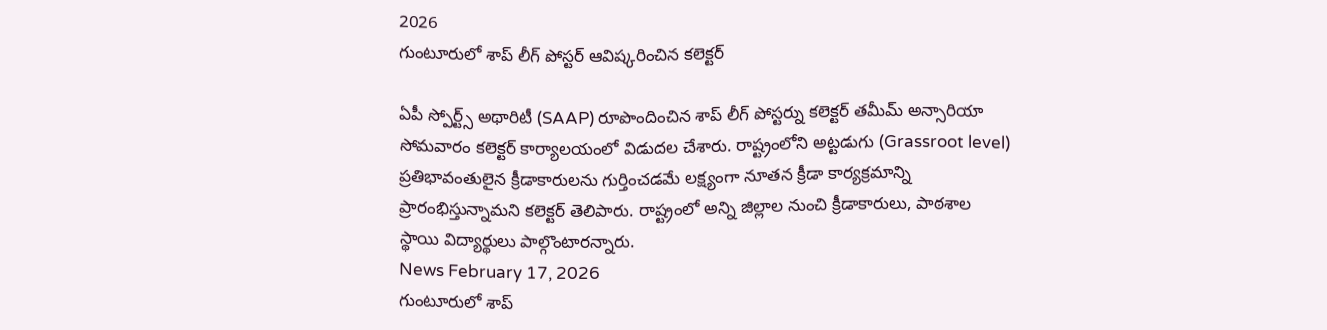2026
గుంటూరులో శాప్ లీగ్ పోస్టర్ ఆవిష్కరించిన కలెక్టర్

ఏపీ స్పోర్ట్స్ అథారిటీ (SAAP) రూపొందించిన శాప్ లీగ్ పోస్టర్ను కలెక్టర్ తమీమ్ అన్సారియా సోమవారం కలెక్టర్ కార్యాలయంలో విడుదల చేశారు. రాష్ట్రంలోని అట్టడుగు (Grassroot level) ప్రతిభావంతులైన క్రీడాకారులను గుర్తించడమే లక్ష్యంగా నూతన క్రీడా కార్యక్రమాన్ని ప్రారంభిస్తున్నామని కలెక్టర్ తెలిపారు. రాష్ట్రంలో అన్ని జిల్లాల నుంచి క్రీడాకారులు, పాఠశాల స్థాయి విద్యార్థులు పాల్గొంటారన్నారు.
News February 17, 2026
గుంటూరులో శాప్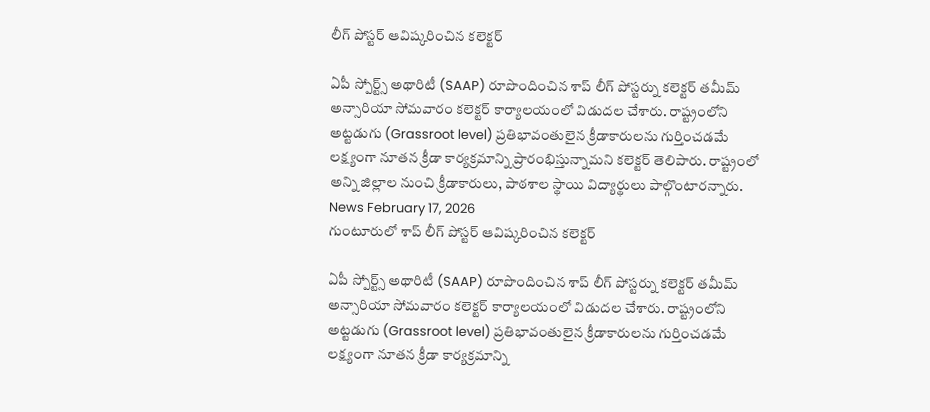లీగ్ పోస్టర్ ఆవిష్కరించిన కలెక్టర్

ఏపీ స్పోర్ట్స్ అథారిటీ (SAAP) రూపొందించిన శాప్ లీగ్ పోస్టర్ను కలెక్టర్ తమీమ్ అన్సారియా సోమవారం కలెక్టర్ కార్యాలయంలో విడుదల చేశారు. రాష్ట్రంలోని అట్టడుగు (Grassroot level) ప్రతిభావంతులైన క్రీడాకారులను గుర్తించడమే లక్ష్యంగా నూతన క్రీడా కార్యక్రమాన్ని ప్రారంభిస్తున్నామని కలెక్టర్ తెలిపారు. రాష్ట్రంలో అన్ని జిల్లాల నుంచి క్రీడాకారులు, పాఠశాల స్థాయి విద్యార్థులు పాల్గొంటారన్నారు.
News February 17, 2026
గుంటూరులో శాప్ లీగ్ పోస్టర్ ఆవిష్కరించిన కలెక్టర్

ఏపీ స్పోర్ట్స్ అథారిటీ (SAAP) రూపొందించిన శాప్ లీగ్ పోస్టర్ను కలెక్టర్ తమీమ్ అన్సారియా సోమవారం కలెక్టర్ కార్యాలయంలో విడుదల చేశారు. రాష్ట్రంలోని అట్టడుగు (Grassroot level) ప్రతిభావంతులైన క్రీడాకారులను గుర్తించడమే లక్ష్యంగా నూతన క్రీడా కార్యక్రమాన్ని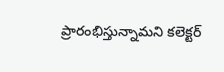ప్రారంభిస్తున్నామని కలెక్టర్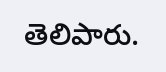తెలిపారు.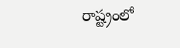రాష్ట్రంలో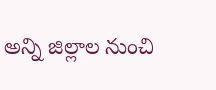అన్ని జిల్లాల నుంచి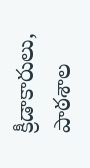క్రీడాకారులు, పాఠశాల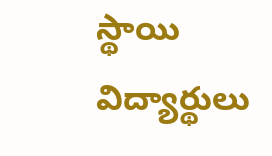స్థాయి విద్యార్థులు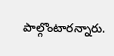పాల్గొంటారన్నారు.